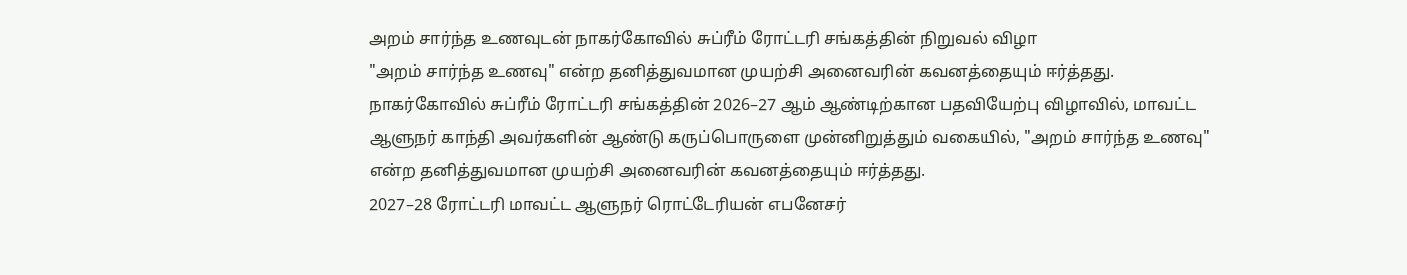அறம் சார்ந்த உணவுடன் நாகர்கோவில் சுப்ரீம் ரோட்டரி சங்கத்தின் நிறுவல் விழா
"அறம் சார்ந்த உணவு" என்ற தனித்துவமான முயற்சி அனைவரின் கவனத்தையும் ஈர்த்தது.
நாகர்கோவில் சுப்ரீம் ரோட்டரி சங்கத்தின் 2026–27 ஆம் ஆண்டிற்கான பதவியேற்பு விழாவில், மாவட்ட ஆளுநர் காந்தி அவர்களின் ஆண்டு கருப்பொருளை முன்னிறுத்தும் வகையில், "அறம் சார்ந்த உணவு" என்ற தனித்துவமான முயற்சி அனைவரின் கவனத்தையும் ஈர்த்தது.
2027–28 ரோட்டரி மாவட்ட ஆளுநர் ரொட்டேரியன் எபனேசர்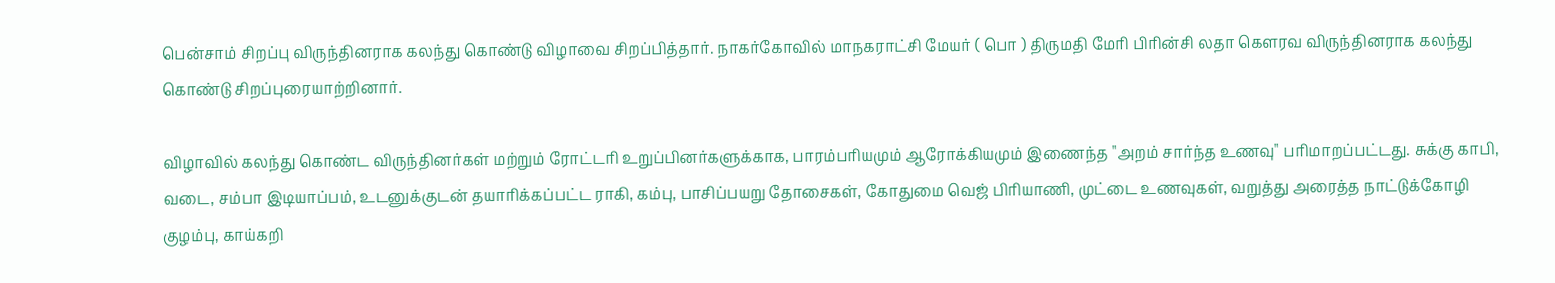பென்சாம் சிறப்பு விருந்தினராக கலந்து கொண்டு விழாவை சிறப்பித்தார். நாகர்கோவில் மாநகராட்சி மேயர் ( பொ ) திருமதி மேரி பிரின்சி லதா கௌரவ விருந்தினராக கலந்து கொண்டு சிறப்புரையாற்றினார்.

விழாவில் கலந்து கொண்ட விருந்தினர்கள் மற்றும் ரோட்டரி உறுப்பினர்களுக்காக, பாரம்பரியமும் ஆரோக்கியமும் இணைந்த "அறம் சார்ந்த உணவு" பரிமாறப்பட்டது. சுக்கு காபி, வடை, சம்பா இடியாப்பம், உடனுக்குடன் தயாரிக்கப்பட்ட ராகி, கம்பு, பாசிப்பயறு தோசைகள், கோதுமை வெஜ் பிரியாணி, முட்டை உணவுகள், வறுத்து அரைத்த நாட்டுக்கோழி குழம்பு, காய்கறி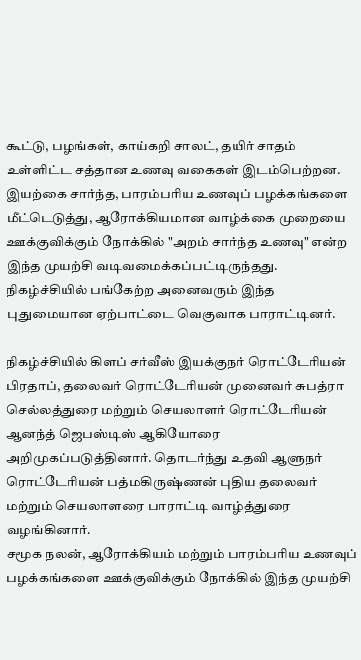கூட்டு, பழங்கள், காய்கறி சாலட், தயிர் சாதம் உள்ளிட்ட சத்தான உணவு வகைகள் இடம்பெற்றன.
இயற்கை சார்ந்த, பாரம்பரிய உணவுப் பழக்கங்களை மீட்டெடுத்து, ஆரோக்கியமான வாழ்க்கை முறையை ஊக்குவிக்கும் நோக்கில் "அறம் சார்ந்த உணவு" என்ற இந்த முயற்சி வடிவமைக்கப்பட்டிருந்தது. நிகழ்ச்சியில் பங்கேற்ற அனைவரும் இந்த புதுமையான ஏற்பாட்டை வெகுவாக பாராட்டினர்.

நிகழ்ச்சியில் கிளப் சர்வீஸ் இயக்குநர் ரொட்டேரியன் பிரதாப், தலைவர் ரொட்டேரியன் முனைவர் சுபத்ரா செல்லத்துரை மற்றும் செயலாளர் ரொட்டேரியன் ஆனந்த் ஜெபஸ்டிஸ் ஆகியோரை அறிமுகப்படுத்தினார். தொடர்ந்து உதவி ஆளுநர் ரொட்டேரியன் பத்மகிருஷ்ணன் புதிய தலைவர் மற்றும் செயலாளரை பாராட்டி வாழ்த்துரை வழங்கினார்.
சமூக நலன், ஆரோக்கியம் மற்றும் பாரம்பரிய உணவுப் பழக்கங்களை ஊக்குவிக்கும் நோக்கில் இந்த முயற்சி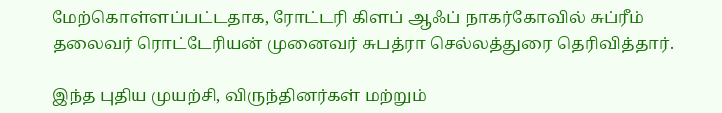மேற்கொள்ளப்பட்டதாக, ரோட்டரி கிளப் ஆஃப் நாகர்கோவில் சுப்ரீம் தலைவர் ரொட்டேரியன் முனைவர் சுபத்ரா செல்லத்துரை தெரிவித்தார்.

இந்த புதிய முயற்சி, விருந்தினர்கள் மற்றும்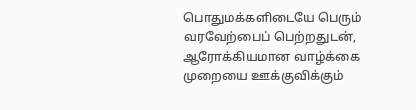பொதுமக்களிடையே பெரும் வரவேற்பைப் பெற்றதுடன், ஆரோக்கியமான வாழ்க்கை முறையை ஊக்குவிக்கும்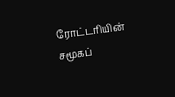ரோட்டரியின் சமூகப்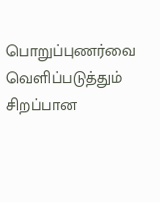பொறுப்புணர்வை வெளிப்படுத்தும் சிறப்பான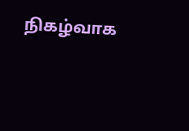நிகழ்வாக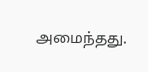அமைந்தது.